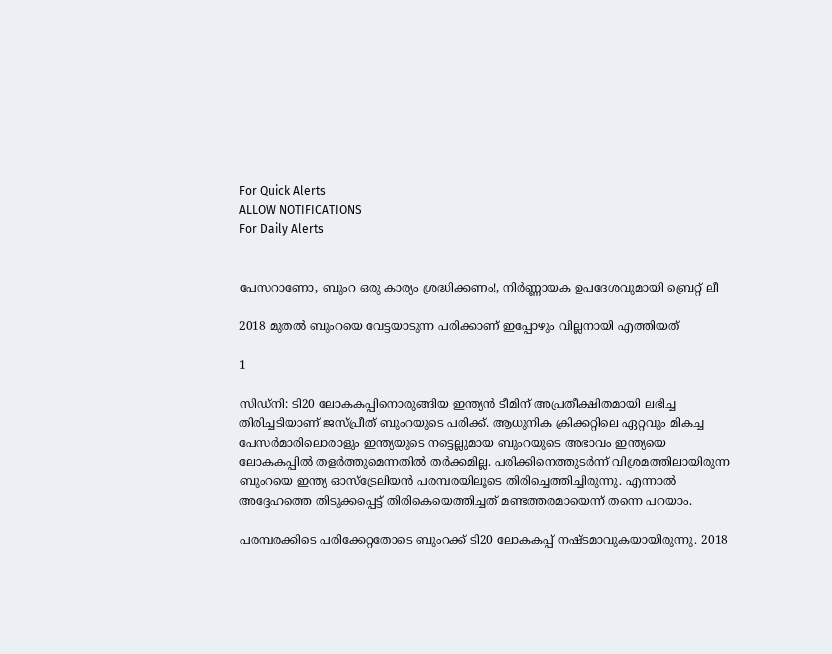For Quick Alerts
ALLOW NOTIFICATIONS
For Daily Alerts


പേസറാണോ, ബുംറ ഒരു കാര്യം ശ്രദ്ധിക്കണം!, നിര്‍ണ്ണായക ഉപദേശവുമായി ബ്രെറ്റ് ലീ

2018 മുതല്‍ ബുംറയെ വേട്ടയാടുന്ന പരിക്കാണ് ഇപ്പോഴും വില്ലനായി എത്തിയത്

1

സിഡ്‌നി: ടി20 ലോകകപ്പിനൊരുങ്ങിയ ഇന്ത്യന്‍ ടീമിന് അപ്രതീക്ഷിതമായി ലഭിച്ച തിരിച്ചടിയാണ് ജസ്പ്രീത് ബുംറയുടെ പരിക്ക്. ആധുനിക ക്രിക്കറ്റിലെ ഏറ്റവും മികച്ച പേസര്‍മാരിലൊരാളും ഇന്ത്യയുടെ നട്ടെല്ലുമായ ബുംറയുടെ അഭാവം ഇന്ത്യയെ ലോകകപ്പില്‍ തളര്‍ത്തുമെന്നതില്‍ തര്‍ക്കമില്ല. പരിക്കിനെത്തുടര്‍ന്ന് വിശ്രമത്തിലായിരുന്ന ബുംറയെ ഇന്ത്യ ഓസ്‌ട്രേലിയന്‍ പരമ്പരയിലൂടെ തിരിച്ചെത്തിച്ചിരുന്നു. എന്നാല്‍ അദ്ദേഹത്തെ തിടുക്കപ്പെട്ട് തിരികെയെത്തിച്ചത് മണ്ടത്തരമായെന്ന് തന്നെ പറയാം.

പരമ്പരക്കിടെ പരിക്കേറ്റതോടെ ബുംറക്ക് ടി20 ലോകകപ്പ് നഷ്ടമാവുകയായിരുന്നു. 2018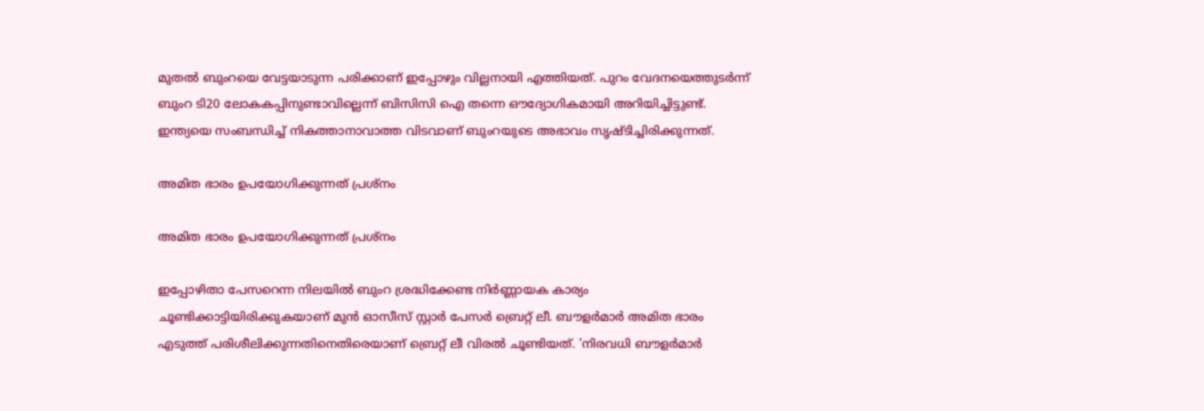മുതല്‍ ബുംറയെ വേട്ടയാടുന്ന പരിക്കാണ് ഇപ്പോഴും വില്ലനായി എത്തിയത്. പുറം വേദനയെത്തുടര്‍ന്ന് ബുംറ ടി20 ലോകകപ്പിനുണ്ടാവില്ലെന്ന് ബിസിസി ഐ തന്നെ ഔദ്യോഗികമായി അറിയിച്ചിട്ടുണ്ട്. ഇന്ത്യയെ സംബന്ധിച്ച് നികത്താനാവാത്ത വിടവാണ് ബുംറയുടെ അഭാവം സൃഷ്ടിച്ചിരിക്കുന്നത്.

അമിത ഭാരം ഉപയോഗിക്കുന്നത് പ്രശ്‌നം

അമിത ഭാരം ഉപയോഗിക്കുന്നത് പ്രശ്‌നം

ഇപ്പോഴിതാ പേസറെന്ന നിലയില്‍ ബുംറ ശ്രദ്ധിക്കേണ്ട നിര്‍ണ്ണായക കാര്യം ചൂണ്ടിക്കാട്ടിയിരിക്കുകയാണ് മുന്‍ ഓസീസ് സ്റ്റാര്‍ പേസര്‍ ബ്രെറ്റ് ലീ. ബൗളര്‍മാര്‍ അമിത ഭാരം എടുത്ത് പരിശീലിക്കുന്നതിനെതിരെയാണ് ബ്രെറ്റ് ലീ വിരല്‍ ചൂണ്ടിയത്. 'നിരവധി ബൗളര്‍മാര്‍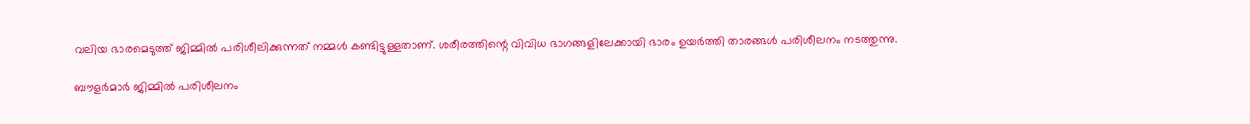വലിയ ഭാരമെടുത്ത് ജിമ്മില്‍ പരിശീലിക്കുന്നത് നമ്മള്‍ കണ്ടിട്ടുള്ളതാണ്. ശരീരത്തിന്റെ വിവിധ ഭാഗങ്ങളിലേക്കായി ഭാരം ഉയര്‍ത്തി താരങ്ങള്‍ പരിശീലനം നടത്തുന്നു.

ബൗളര്‍മാര്‍ ജിമ്മില്‍ പരിശീലനം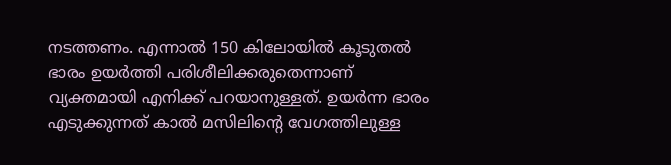നടത്തണം. എന്നാല്‍ 150 കിലോയില്‍ കൂടുതല്‍ ഭാരം ഉയര്‍ത്തി പരിശീലിക്കരുതെന്നാണ് വ്യക്തമായി എനിക്ക് പറയാനുള്ളത്. ഉയര്‍ന്ന ഭാരം എടുക്കുന്നത് കാല്‍ മസിലിന്റെ വേഗത്തിലുള്ള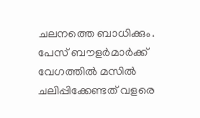ചലനത്തെ ബാധിക്കും. പേസ് ബൗളര്‍മാര്‍ക്ക് വേഗത്തില്‍ മസില്‍ ചലിപ്പിക്കേണ്ടത് വളരെ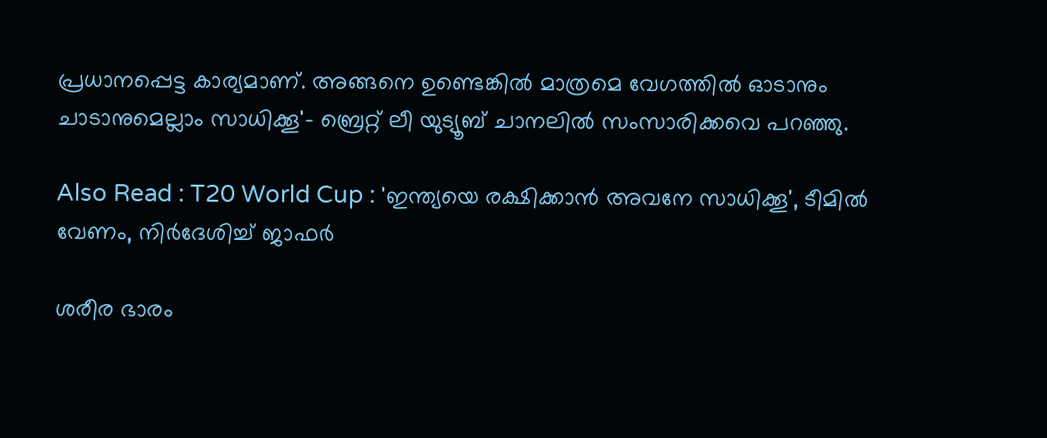പ്രധാനപ്പെട്ട കാര്യമാണ്. അങ്ങനെ ഉണ്ടെങ്കില്‍ മാത്രമെ വേഗത്തില്‍ ഓടാനും ചാടാനുമെല്ലാം സാധിക്കൂ'- ബ്രെറ്റ് ലീ യുട്യൂബ് ചാനലില്‍ സംസാരിക്കവെ പറഞ്ഞു.

Also Read : T20 World Cup : 'ഇന്ത്യയെ രക്ഷിക്കാന്‍ അവനേ സാധിക്കൂ', ടീമില്‍ വേണം, നിര്‍ദേശിച്ച് ജാഫര്‍

ശരീര ഭാരം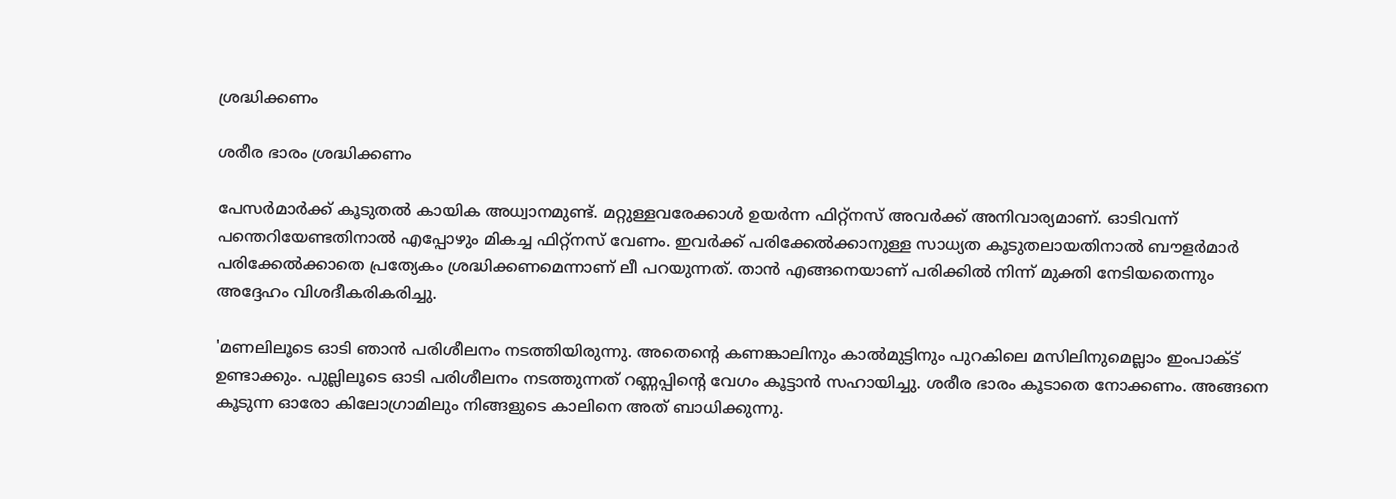ശ്രദ്ധിക്കണം

ശരീര ഭാരം ശ്രദ്ധിക്കണം

പേസര്‍മാര്‍ക്ക് കൂടുതല്‍ കായിക അധ്വാനമുണ്ട്. മറ്റുള്ളവരേക്കാള്‍ ഉയര്‍ന്ന ഫിറ്റ്‌നസ് അവര്‍ക്ക് അനിവാര്യമാണ്. ഓടിവന്ന് പന്തെറിയേണ്ടതിനാല്‍ എപ്പോഴും മികച്ച ഫിറ്റ്‌നസ് വേണം. ഇവര്‍ക്ക് പരിക്കേല്‍ക്കാനുള്ള സാധ്യത കൂടുതലായതിനാല്‍ ബൗളര്‍മാര്‍ പരിക്കേല്‍ക്കാതെ പ്രത്യേകം ശ്രദ്ധിക്കണമെന്നാണ് ലീ പറയുന്നത്. താന്‍ എങ്ങനെയാണ് പരിക്കില്‍ നിന്ന് മുക്തി നേടിയതെന്നും അദ്ദേഹം വിശദീകരികരിച്ചു.

'മണലിലൂടെ ഓടി ഞാന്‍ പരിശീലനം നടത്തിയിരുന്നു. അതെന്റെ കണങ്കാലിനും കാല്‍മുട്ടിനും പുറകിലെ മസിലിനുമെല്ലാം ഇംപാക്ട് ഉണ്ടാക്കും. പുല്ലിലൂടെ ഓടി പരിശീലനം നടത്തുന്നത് റണ്ണപ്പിന്റെ വേഗം കൂട്ടാന്‍ സഹായിച്ചു. ശരീര ഭാരം കൂടാതെ നോക്കണം. അങ്ങനെ കൂടുന്ന ഓരോ കിലോഗ്രാമിലും നിങ്ങളുടെ കാലിനെ അത് ബാധിക്കുന്നു.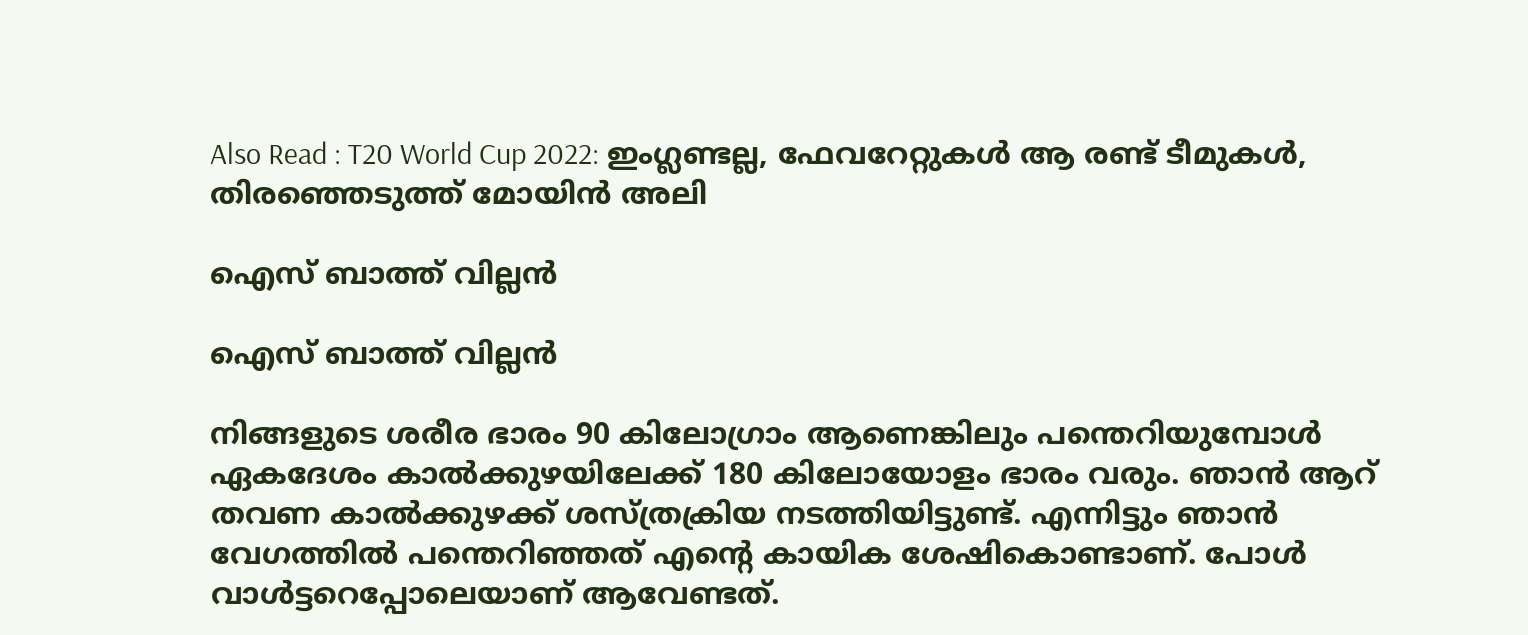Also Read : T20 World Cup 2022: ഇംഗ്ലണ്ടല്ല, ഫേവറേറ്റുകള്‍ ആ രണ്ട് ടീമുകള്‍, തിരഞ്ഞെടുത്ത് മോയിന്‍ അലി

ഐസ് ബാത്ത് വില്ലന്‍

ഐസ് ബാത്ത് വില്ലന്‍

നിങ്ങളുടെ ശരീര ഭാരം 90 കിലോഗ്രാം ആണെങ്കിലും പന്തെറിയുമ്പോള്‍ ഏകദേശം കാല്‍ക്കുഴയിലേക്ക് 180 കിലോയോളം ഭാരം വരും. ഞാന്‍ ആറ് തവണ കാല്‍ക്കുഴക്ക് ശസ്ത്രക്രിയ നടത്തിയിട്ടുണ്ട്. എന്നിട്ടും ഞാന്‍ വേഗത്തില്‍ പന്തെറിഞ്ഞത് എന്റെ കായിക ശേഷികൊണ്ടാണ്. പോള്‍ വാള്‍ട്ടറെപ്പോലെയാണ് ആവേണ്ടത്.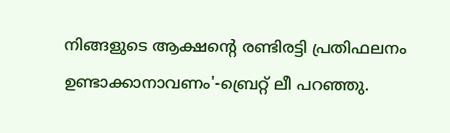നിങ്ങളുടെ ആക്ഷന്റെ രണ്ടിരട്ടി പ്രതിഫലനം ഉണ്ടാക്കാനാവണം'-ബ്രെറ്റ് ലീ പറഞ്ഞു.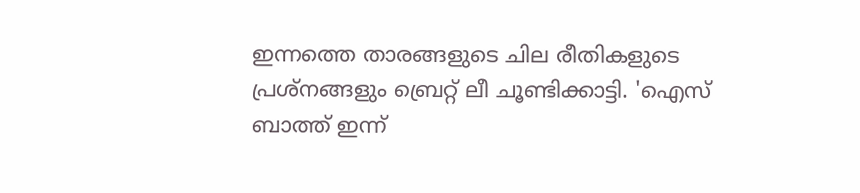ഇന്നത്തെ താരങ്ങളുടെ ചില രീതികളുടെ പ്രശ്‌നങ്ങളും ബ്രെറ്റ് ലീ ചൂണ്ടിക്കാട്ടി. 'ഐസ് ബാത്ത് ഇന്ന്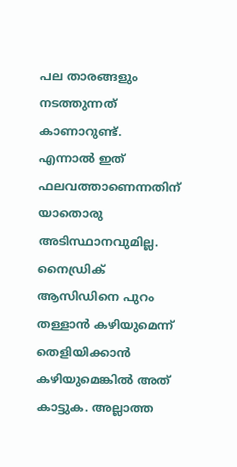പല താരങ്ങളും നടത്തുന്നത് കാണാറുണ്ട്. എന്നാല്‍ ഇത് ഫലവത്താണെന്നതിന് യാതൊരു അടിസ്ഥാനവുമില്ല. നൈഡ്രിക് ആസിഡിനെ പുറം തള്ളാന്‍ കഴിയുമെന്ന് തെളിയിക്കാന്‍ കഴിയുമെങ്കില്‍ അത് കാട്ടുക. അല്ലാത്ത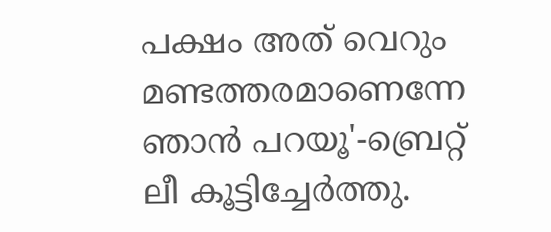പക്ഷം അത് വെറും മണ്ടത്തരമാണെന്നേ ഞാന്‍ പറയൂ'-ബ്രെറ്റ് ലീ കൂട്ടിച്ചേര്‍ത്തു.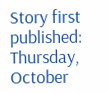Story first published: Thursday, October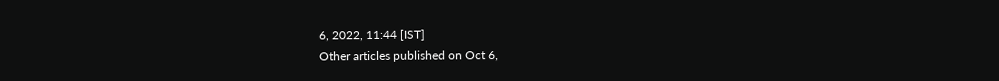6, 2022, 11:44 [IST]
Other articles published on Oct 6,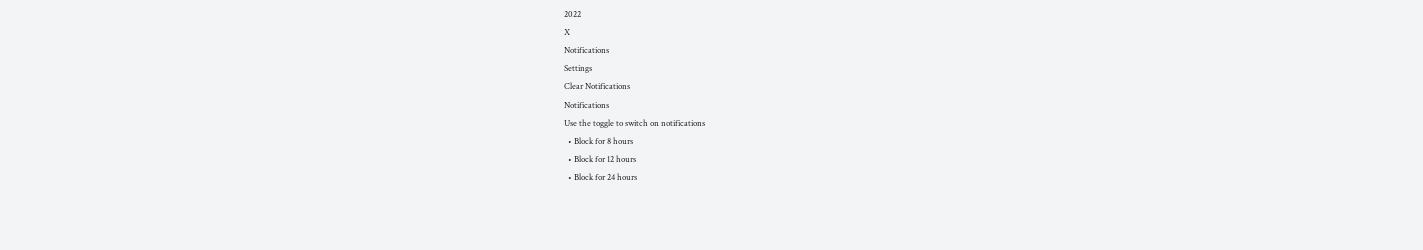2022
X
Notifications
Settings
Clear Notifications
Notifications
Use the toggle to switch on notifications
  • Block for 8 hours
  • Block for 12 hours
  • Block for 24 hours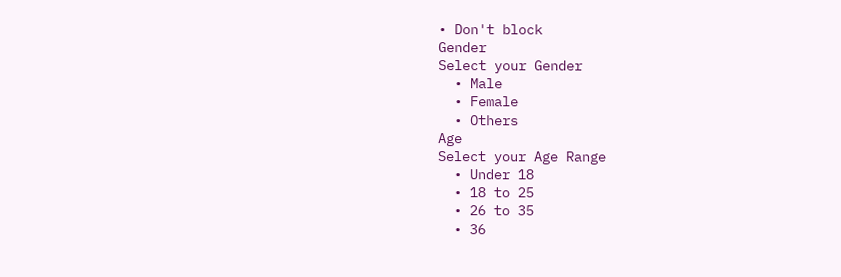• Don't block
Gender
Select your Gender
  • Male
  • Female
  • Others
Age
Select your Age Range
  • Under 18
  • 18 to 25
  • 26 to 35
  • 36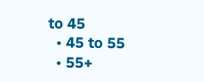to 45
  • 45 to 55
  • 55+